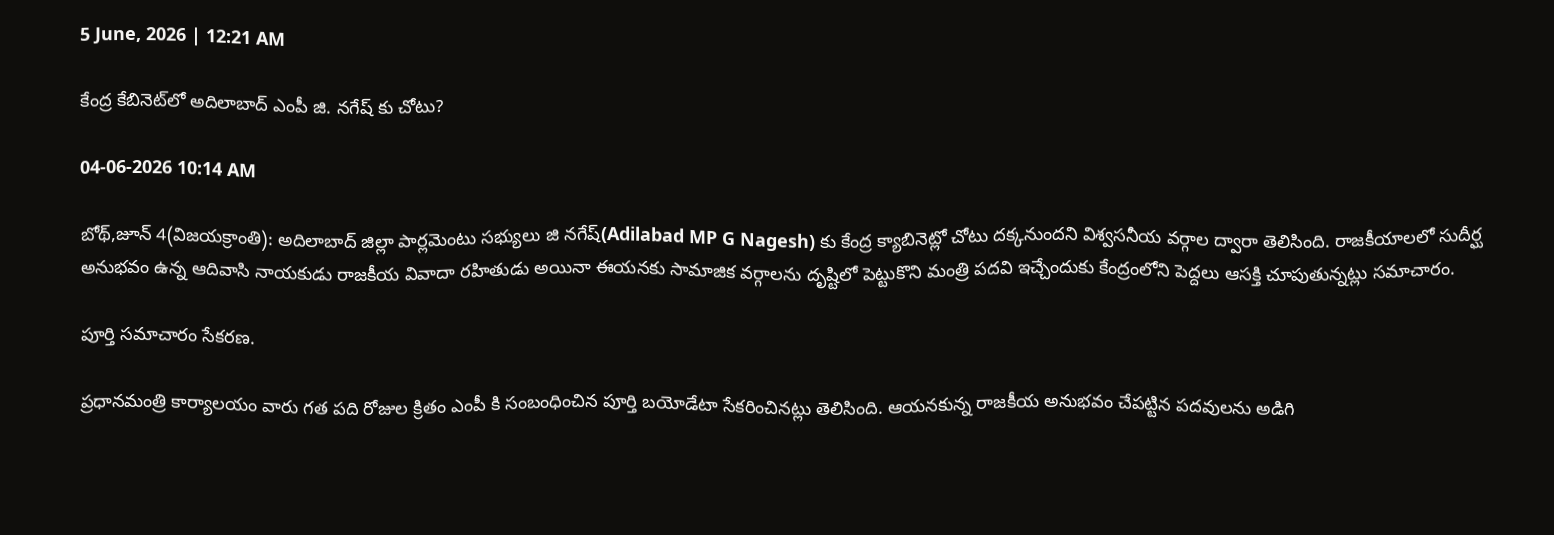5 June, 2026 | 12:21 AM

కేంద్ర కేబినెట్‌లో అదిలాబాద్ ఎంపీ జి. నగేష్ కు చోటు?

04-06-2026 10:14 AM

బోథ్,జూన్ 4(విజయక్రాంతి): అదిలాబాద్ జిల్లా పార్లమెంటు సభ్యులు జి నగేష్(Adilabad MP G Nagesh) కు కేంద్ర క్యాబినెట్లో చోటు దక్కనుందని విశ్వసనీయ వర్గాల ద్వారా తెలిసింది. రాజకీయాలలో సుదీర్ఘ అనుభవం ఉన్న ఆదివాసి నాయకుడు రాజకీయ వివాదా రహితుడు అయినా ఈయనకు సామాజిక వర్గాలను దృష్టిలో పెట్టుకొని మంత్రి పదవి ఇచ్చేందుకు కేంద్రంలోని పెద్దలు ఆసక్తి చూపుతున్నట్లు సమాచారం.

పూర్తి సమాచారం సేకరణ.

ప్రధానమంత్రి కార్యాలయం వారు గత పది రోజుల క్రితం ఎంపీ కి సంబంధించిన పూర్తి బయోడేటా సేకరించినట్లు తెలిసింది. ఆయనకున్న రాజకీయ అనుభవం చేపట్టిన పదవులను అడిగి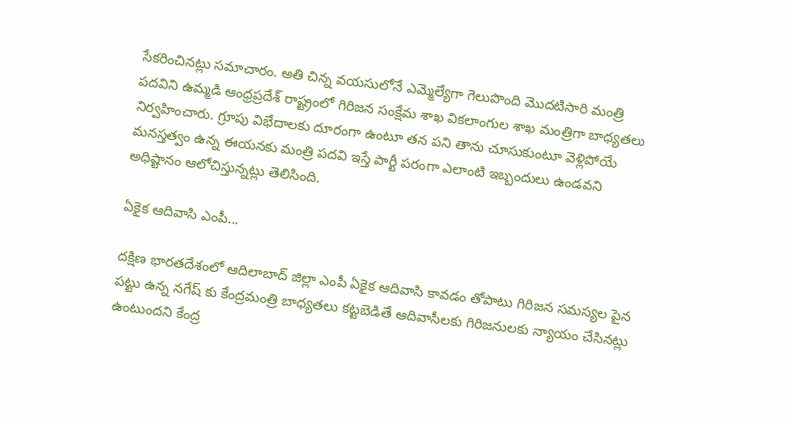సేకరించినట్లు సమాచారం. అతి చిన్న వయసులోనే ఎమ్మెల్యేగా గెలుపొంది మొదటిసారి మంత్రి పదవిని ఉమ్మడి ఆంధ్రప్రదేశ్ రాష్ట్రంలో గిరిజన సంక్షేమ శాఖ వికలాంగుల శాఖ మంత్రిగా బాధ్యతలు నిర్వహించారు. గ్రూపు విభేదాలకు దూరంగా ఉంటూ తన పని తాను చూసుకుంటూ వెళ్లిపోయే మనస్తత్వం ఉన్న ఈయనకు మంత్రి పదవి ఇస్తే పార్టీ పరంగా ఎలాంటి ఇబ్బందులు ఉండవని అధిష్టానం ఆలోచిస్తున్నట్లు తెలిసింది.

ఏకైక ఆదివాసి ఎంపీ...

దక్షిణ భారతదేశంలో ఆదిలాబాద్ జిల్లా ఎంపీ ఏకైక ఆదివాసి కావడం తోపాటు గిరిజన సమస్యల పైన పట్టు ఉన్న నగేష్ కు కేంద్రమంత్రి బాధ్యతలు కట్టబెడితే ఆదివాసీలకు గిరిజనులకు న్యాయం చేసినట్లు ఉంటుందని కేంద్ర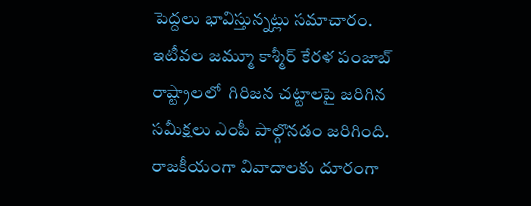పెద్దలు భావిస్తున్నట్లు సమాచారం. ఇటీవల జమ్మూ కాశ్మీర్ కేరళ పంజాబ్ రాష్ట్రాలలో  గిరిజన చట్టాలపై జరిగిన సమీక్షలు ఎంపీ పాల్గొనడం జరిగింది. రాజకీయంగా వివాదాలకు దూరంగా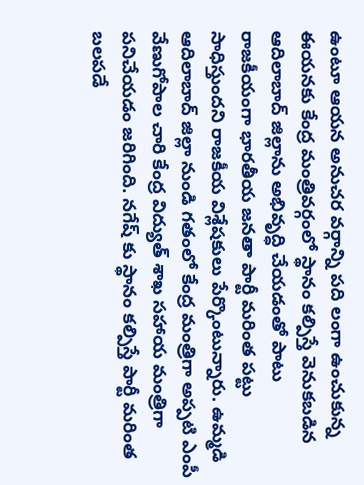ఉంటూ ఆయన అనుచర వర్గాన్ని పది లంగా ఉంచుకున్న ఈయనకు కేంద్ర మంత్రివర్గంలో స్థానం కల్పిస్తే వెనుకబడిన ఆదిలాబాద్ జిల్లాను అభివృద్ధి చేయడంతో పాటు రాజకీయంగా భారతీయ జనతా పార్టీ మరింత పట్టు సాధిస్తుందని రాజకీయ విశ్లేషకులు పేర్కొంటున్నారు. ఉమ్మడి ఆదిలాబాద్ జిల్లా నుండి గతంలో కేంద్ర మంత్రిగా అప్పటి ఎంపీ వేణుగోపాల చారి కేంద్ర విద్యుత్ శాఖ సహాయ మంత్రిగా పనిచేయడం జరిగింది. నగేష్ కు స్థానం కల్పిస్తే పార్టీ మరింత బలపడే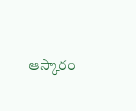ఆస్కారం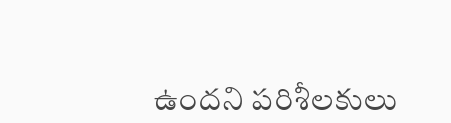ఉందని పరిశీలకులు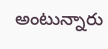అంటున్నారు